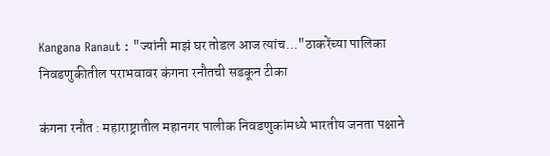Kangana Ranaut : "ज्यांनी माझं घर तोडल आज त्यांच..."ठाकरेंच्या पालिका निवडणुकीतील पराभवावर कंगना रनौतची सडकून टीका

कंगना रनौत : महाराष्ट्रातील महानगर पालीक निवडणुकांमध्ये भारतीय जनता पक्षाने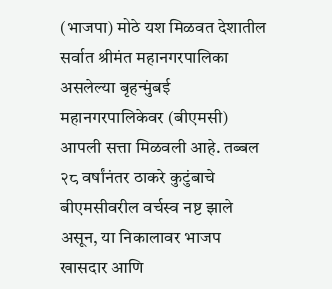(भाजपा) मोठे यश मिळवत देशातील सर्वात श्रीमंत महानगरपालिका असलेल्या बृहन्मुंबई महानगरपालिकेवर (बीएमसी) आपली सत्ता मिळवली आहे. तब्बल २८ वर्षांनंतर ठाकरे कुटुंबाचे बीएमसीवरील वर्चस्व नष्ट झाले असून, या निकालावर भाजप खासदार आणि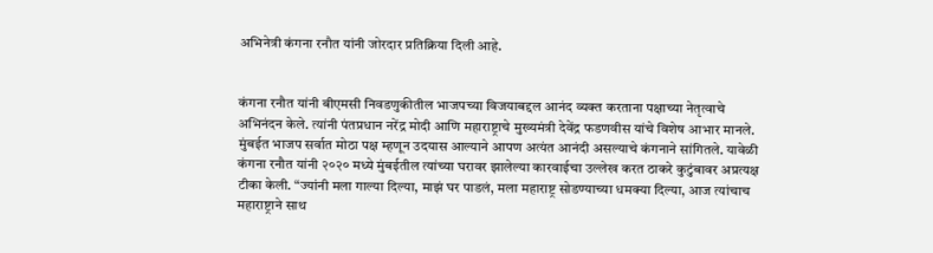अभिनेत्री कंगना रनौत यांनी जोरदार प्रतिक्रिया दिली आहे.


कंगना रनौत यांनी बीएमसी निवडणुकीतील भाजपच्या विजयाबद्दल आनंद व्यक्त करताना पक्षाच्या नेतृत्वाचे अभिनंदन केले. त्यांनी पंतप्रधान नरेंद्र मोदी आणि महाराष्ट्राचे मुख्यमंत्री देवेंद्र फडणवीस यांचे विशेष आभार मानले. मुंबईत भाजप सर्वात मोठा पक्ष म्हणून उदयास आल्याने आपण अत्यंत आनंदी असल्याचे कंगनाने सांगितले. यावेळी कंगना रनौत यांनी २०२० मध्ये मुंबईतील त्यांच्या घरावर झालेल्या कारवाईचा उल्लेख करत ठाकरे कुटुंबावर अप्रत्यक्ष टीका केली. “ज्यांनी मला गाल्या दिल्या, माझं घर पाडलं, मला महाराष्ट्र सोडण्याच्या धमक्या दिल्या, आज त्यांचाच महाराष्ट्राने साथ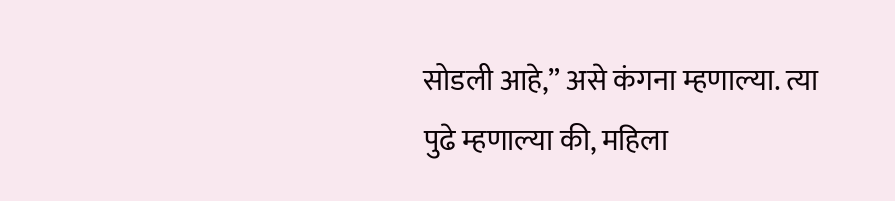सोडली आहे,” असे कंगना म्हणाल्या. त्या पुढे म्हणाल्या की, महिला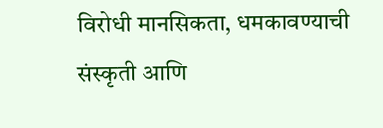विरोधी मानसिकता, धमकावण्याची संस्कृती आणि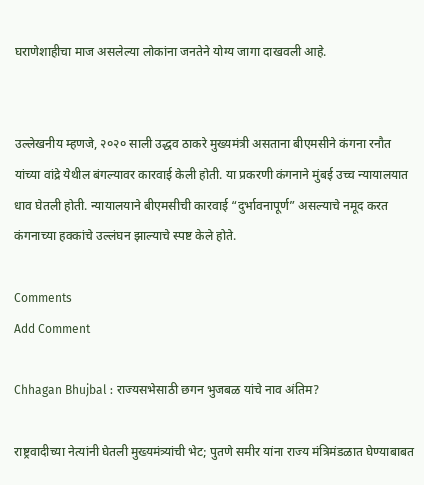घराणेशाहीचा माज असलेल्या लोकांना जनतेने योग्य जागा दाखवली आहे.


उल्लेखनीय म्हणजे, २०२० साली उद्धव ठाकरे मुख्यमंत्री असताना बीएमसीने कंगना रनौत यांच्या वांद्रे येथील बंगल्यावर कारवाई केली होती. या प्रकरणी कंगनाने मुंबई उच्च न्यायालयात धाव घेतली होती. न्यायालयाने बीएमसीची कारवाई “दुर्भावनापूर्ण” असल्याचे नमूद करत कंगनाच्या हक्कांचे उल्लंघन झाल्याचे स्पष्ट केले होते.

Comments
Add Comment

Chhagan Bhujbal : राज्यसभेसाठी छगन भुजबळ यांचे नाव अंतिम?

राष्ट्रवादीच्या नेत्यांनी घेतली मुख्यमंत्र्यांची भेट; पुतणे समीर यांना राज्य मंत्रिमंडळात घेण्याबाबत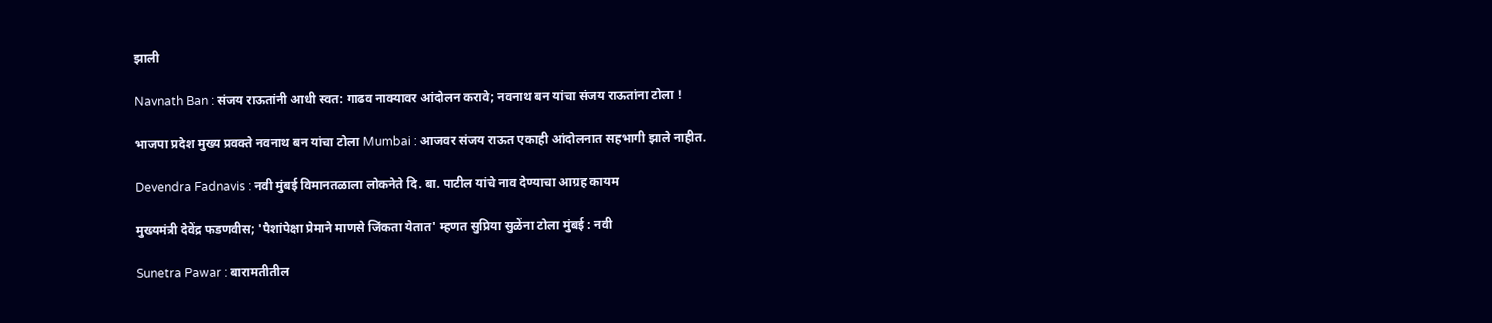झाली

Navnath Ban : संजय राऊतांनी आधी स्वत: गाढव नाक्यावर आंदोलन करावे; नवनाथ बन यांचा संजय राऊतांना टोला !

भाजपा प्रदेश मुख्य प्रवक्ते नवनाथ बन यांचा टोला Mumbai : आजवर संजय राऊत एकाही आंदोलनात सहभागी झाले नाहीत.

Devendra Fadnavis : नवी मुंबई विमानतळाला लोकनेते दि. बा. पाटील यांचे नाव देण्याचा आग्रह कायम

मुख्यमंत्री देवेंद्र फडणवीस; 'पैशांपेक्षा प्रेमाने माणसे जिंकता येतात' म्हणत सुप्रिया सुळेंना टोला मुंबई : नवी

Sunetra Pawar : बारामतीतील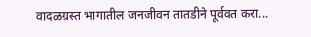वादळग्रस्त भागातील जनजीवन तातडीने पूर्ववत करा...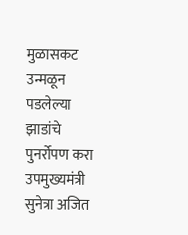मुळासकट उन्मळून पडलेल्या झाडांचे पुनर्रोपण करा  उपमुख्यमंत्री सुनेत्रा अजित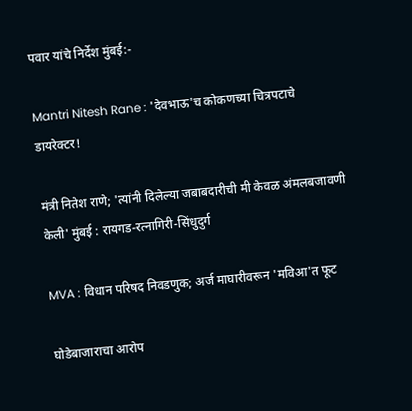पवार यांचे निर्देश मुंबई:-

Mantri Nitesh Rane : 'देवभाऊ'च कोकणच्या चित्रपटाचे डायरेक्टर!

मंत्री नितेश राणे; 'त्यांनी दिलेल्या जबाबदारीची मी केवळ अंमलबजावणी केली' मुंबई : रायगड-रत्नागिरी-सिंधुदुर्ग

MVA : विधान परिषद निवडणुक; अर्ज माघारीवरून 'मविआ'त फूट

घोडेबाजाराचा आरोप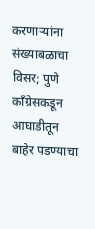करणाऱ्यांना संख्याबळाचा विसर; पुणे काँग्रेसकडून आघाडीतून बाहेर पडण्याचा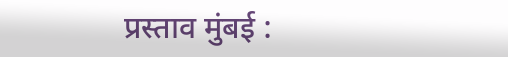प्रस्ताव मुंबई :